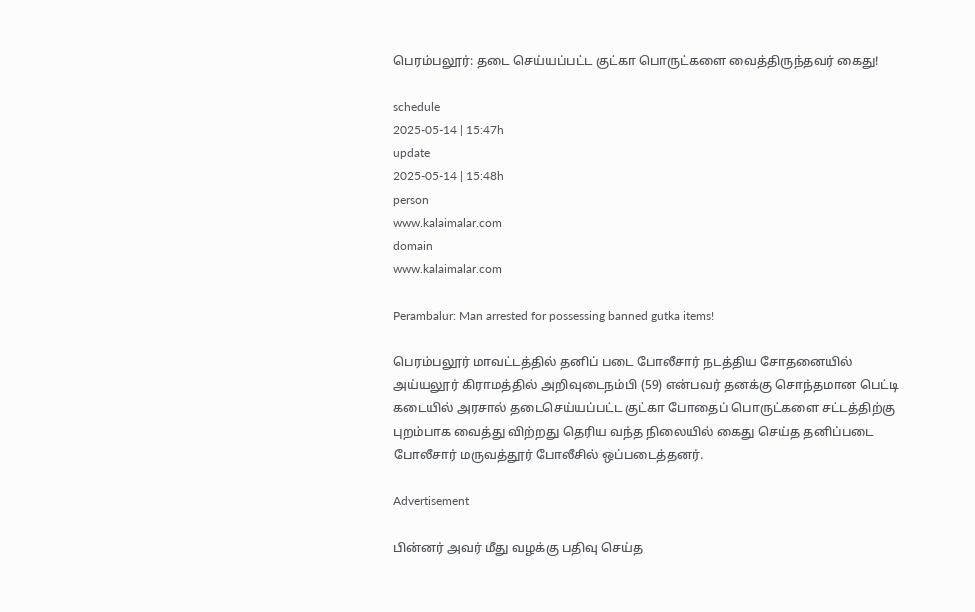பெரம்பலூர்: தடை செய்யப்பட்ட குட்கா பொருட்களை வைத்திருந்தவர் கைது!

schedule
2025-05-14 | 15:47h
update
2025-05-14 | 15:48h
person
www.kalaimalar.com
domain
www.kalaimalar.com

Perambalur: Man arrested for possessing banned gutka items!

பெரம்பலூர் மாவட்டத்தில் தனிப் படை போலீசார் நடத்திய சோதனையில் அய்யலூர் கிராமத்தில் அறிவுடைநம்பி (59) என்பவர் தனக்கு சொந்தமான பெட்டி கடையில் அரசால் தடைசெய்யப்பட்ட குட்கா போதைப் பொருட்களை சட்டத்திற்கு புறம்பாக வைத்து விற்றது தெரிய வந்த நிலையில் கைது செய்த தனிப்படை போலீசார் மருவத்தூர் போலீசில் ஒப்படைத்தனர்.

Advertisement

பின்னர் அவர் மீது வழக்கு பதிவு செய்த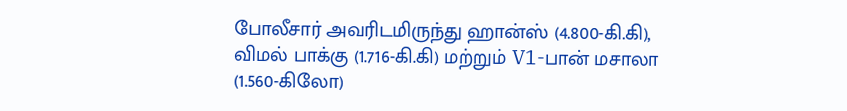போலீசார் அவரிடமிருந்து ஹான்ஸ் (4.800-கி.கி), விமல் பாக்கு (1.716-கி.கி) மற்றும் V1-பான் மசாலா (1.560-கிலோ)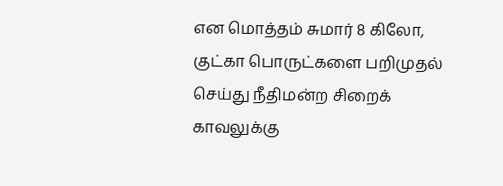என மொத்தம் சுமார் 8 கிலோ, குட்கா பொருட்களை பறிமுதல் செய்து நீதிமன்ற சிறைக் காவலுக்கு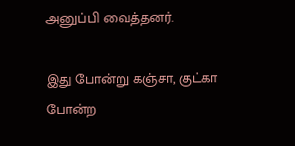அனுப்பி வைத்தனர்.

இது போன்று கஞ்சா, குட்கா போன்ற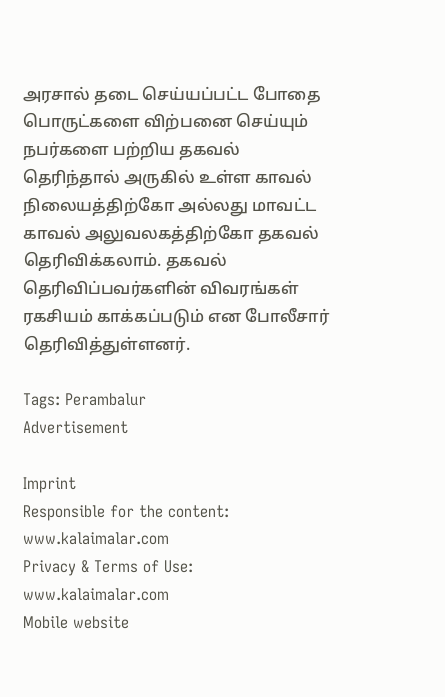அரசால் தடை செய்யப்பட்ட போதை பொருட்களை விற்பனை செய்யும் நபர்களை பற்றிய தகவல் தெரிந்தால் அருகில் உள்ள காவல் நிலையத்திற்கோ அல்லது மாவட்ட காவல் அலுவலகத்திற்கோ தகவல் தெரிவிக்கலாம். தகவல் தெரிவிப்பவர்களின் விவரங்கள் ரகசியம் காக்கப்படும் என போலீசார் தெரிவித்துள்ளனர்.

Tags: Perambalur
Advertisement

Imprint
Responsible for the content:
www.kalaimalar.com
Privacy & Terms of Use:
www.kalaimalar.com
Mobile website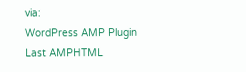via:
WordPress AMP Plugin
Last AMPHTML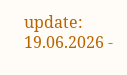update:
19.06.2026 -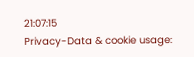21:07:15
Privacy-Data & cookie usage: